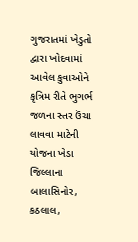ગુજરાતમાં ખેડુતો દ્વારા ખોદવામાં આવેલ કુવાઓને કૃત્રિમ રીતે ભુગર્ભ જળના સ્તર ઉંચા લાવવા માટેની યોજના ખેડા જિલ્લાના બાલાસિનોર, કઠલાલ,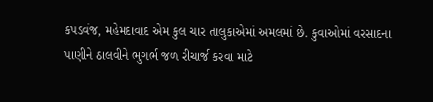કપડવંજ, મહેમદાવાદ એમ કુલ ચાર તાલુકાએમાં અમલમાં છે. કુવાઓમાં વરસાદના પાણીને ઠાલવીને ભુગર્ભ જળ રીચાર્જ કરવા માટે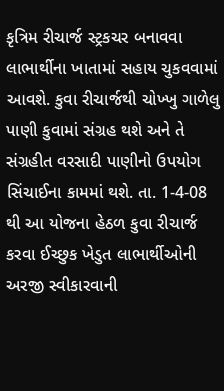કૃત્રિમ રીચાર્જ સ્ટ્રકચર બનાવવા લાભાર્થીના ખાતામાં સહાય ચુકવવામાં આવશે. કુવા રીચાર્જથી ચોખ્ખુ ગાળેલુ પાણી કુવામાં સંગ્રહ થશે અને તે સંગ્રહીત વરસાદી પાણીનો ઉપયોગ સિંચાઈના કામમાં થશે. તા. 1-4-08 થી આ યોજના હેઠળ કુવા રીચાર્જ કરવા ઈચ્છુક ખેડુત લાભાર્થીઓની અરજી સ્વીકારવાની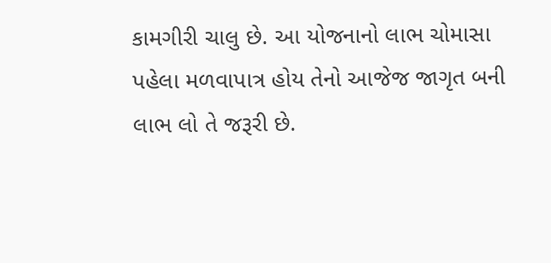કામગીરી ચાલુ છે. આ યોજનાનો લાભ ચોમાસા પહેલા મળવાપાત્ર હોય તેનો આજેજ જાગૃત બની લાભ લો તે જરૂરી છે.